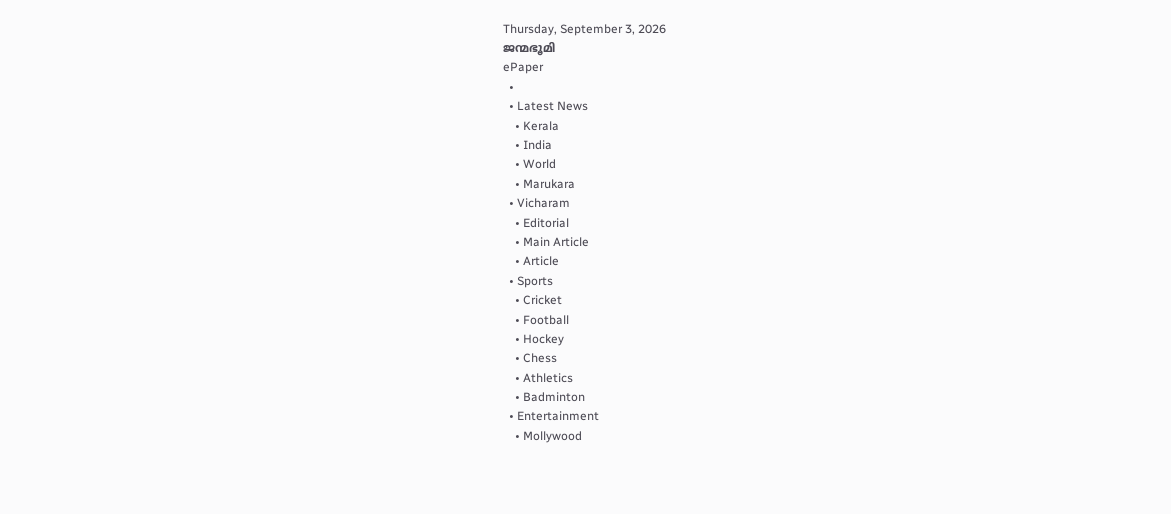Thursday, September 3, 2026
ജന്മഭൂമി
ePaper
  •
  • Latest News
    • Kerala
    • India
    • World
    • Marukara
  • Vicharam
    • Editorial
    • Main Article
    • Article
  • Sports
    • Cricket
    • Football
    • Hockey
    • Chess
    • Athletics
    • Badminton
  • Entertainment
    • Mollywood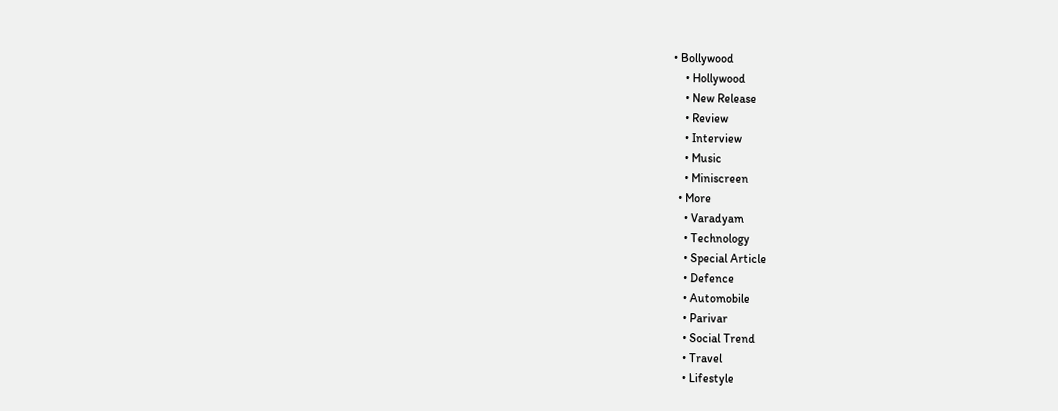• Bollywood
    • Hollywood
    • New Release
    • Review
    • Interview
    • Music
    • Miniscreen
  • More
    • Varadyam
    • Technology
    • Special Article
    • Defence
    • Automobile
    • Parivar
    • Social Trend
    • Travel
    • Lifestyle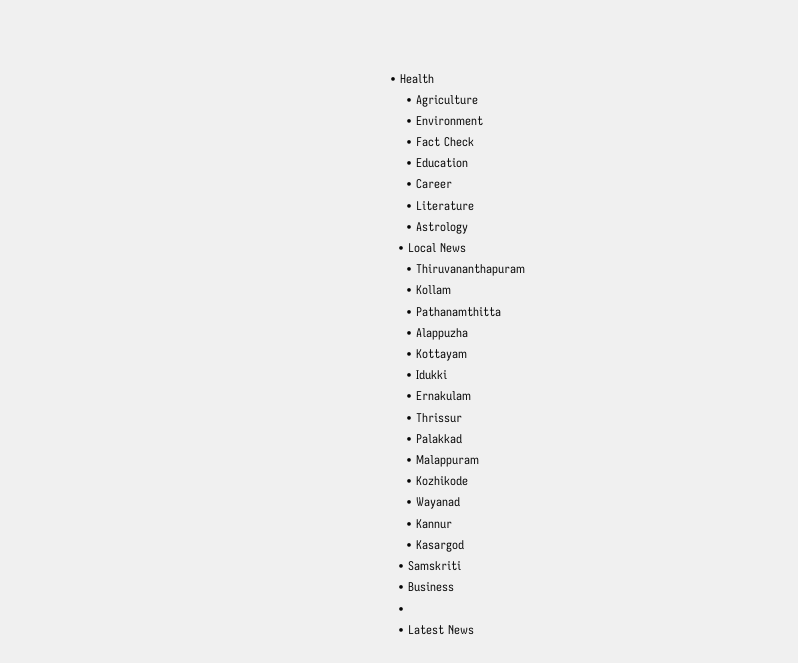• Health
    • Agriculture
    • Environment
    • Fact Check
    • Education
    • Career
    • Literature
    • Astrology
  • Local News
    • Thiruvananthapuram
    • Kollam
    • Pathanamthitta
    • Alappuzha
    • Kottayam
    • Idukki
    • Ernakulam
    • Thrissur
    • Palakkad
    • Malappuram
    • Kozhikode
    • Wayanad
    • Kannur
    • Kasargod
  • Samskriti
  • Business
  •
  • Latest News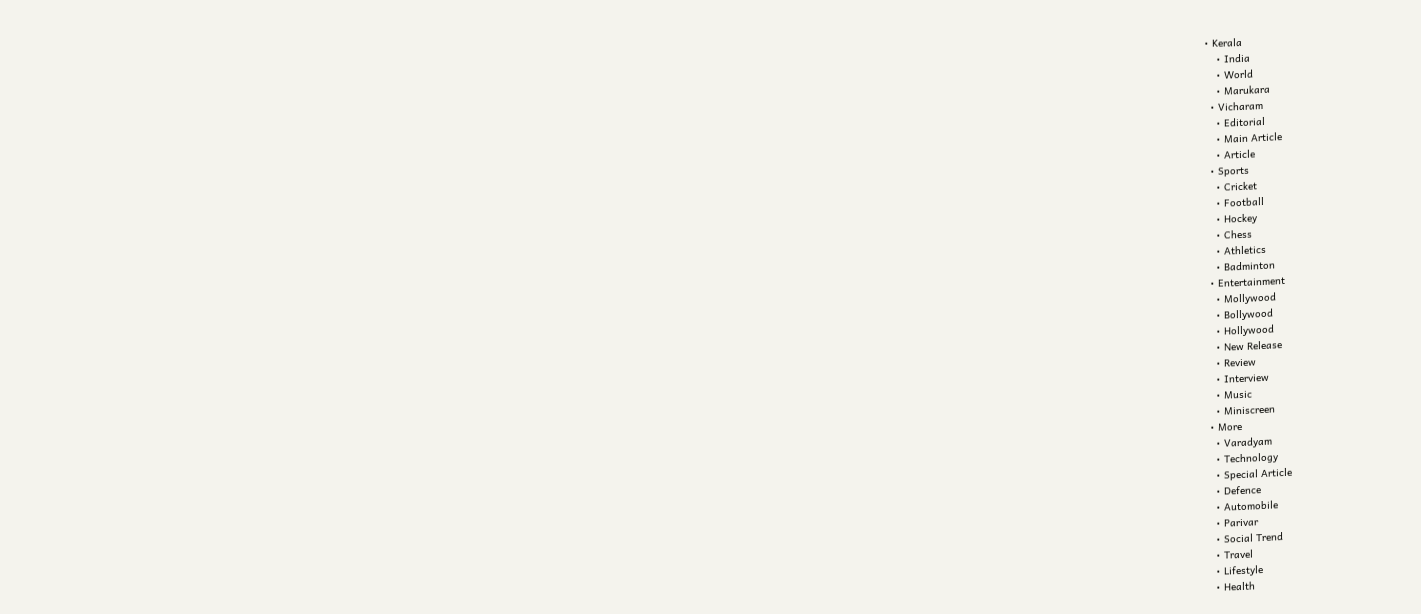• Kerala
    • India
    • World
    • Marukara
  • Vicharam
    • Editorial
    • Main Article
    • Article
  • Sports
    • Cricket
    • Football
    • Hockey
    • Chess
    • Athletics
    • Badminton
  • Entertainment
    • Mollywood
    • Bollywood
    • Hollywood
    • New Release
    • Review
    • Interview
    • Music
    • Miniscreen
  • More
    • Varadyam
    • Technology
    • Special Article
    • Defence
    • Automobile
    • Parivar
    • Social Trend
    • Travel
    • Lifestyle
    • Health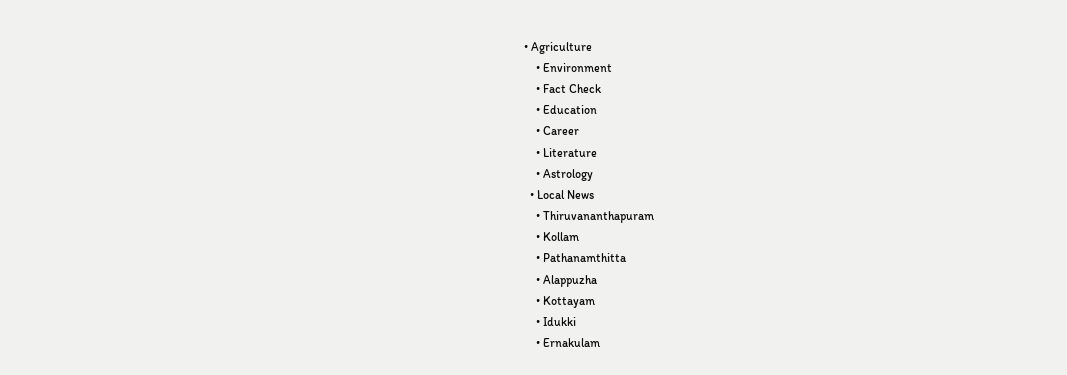• Agriculture
    • Environment
    • Fact Check
    • Education
    • Career
    • Literature
    • Astrology
  • Local News
    • Thiruvananthapuram
    • Kollam
    • Pathanamthitta
    • Alappuzha
    • Kottayam
    • Idukki
    • Ernakulam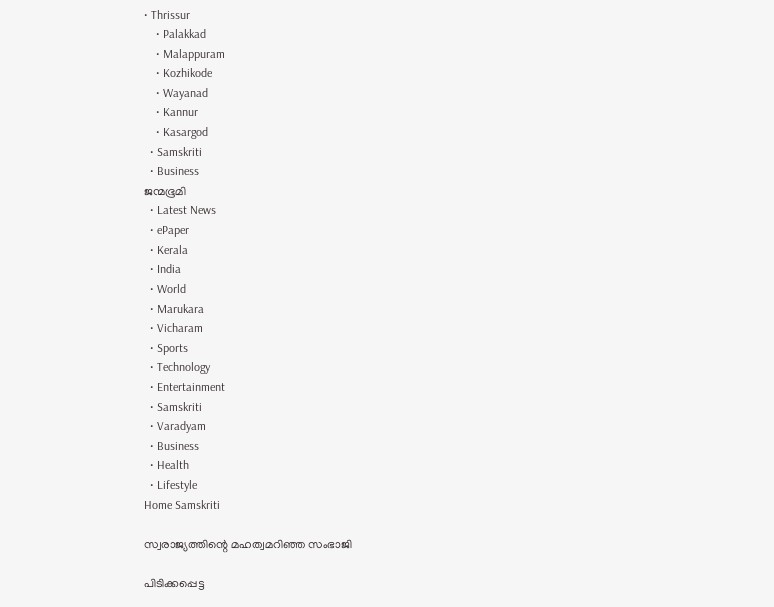• Thrissur
    • Palakkad
    • Malappuram
    • Kozhikode
    • Wayanad
    • Kannur
    • Kasargod
  • Samskriti
  • Business
ജന്മഭൂമി
  • Latest News
  • ePaper
  • Kerala
  • India
  • World
  • Marukara
  • Vicharam
  • Sports
  • Technology
  • Entertainment
  • Samskriti
  • Varadyam
  • Business
  • Health
  • Lifestyle
Home Samskriti

സ്വരാജ്യത്തിന്റെ മഹത്വമറിഞ്ഞ സംഭാജി

പിടിക്കപ്പെട്ട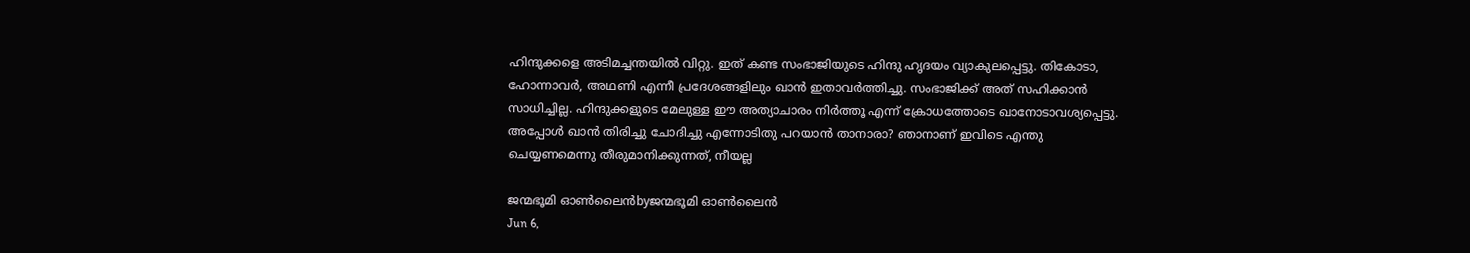ഹിന്ദുക്കളെ അടിമച്ചന്തയില്‍ വിറ്റു. ഇത് കണ്ട സംഭാജിയുടെ ഹിന്ദു ഹൃദയം വ്യാകുലപ്പെട്ടു. തികോടാ, ഹോന്നാവര്‍, അഥണി എന്നീ പ്രദേശങ്ങളിലും ഖാന്‍ ഇതാവര്‍ത്തിച്ചു. സംഭാജിക്ക് അത് സഹിക്കാന്‍ സാധിച്ചില്ല. ഹിന്ദുക്കളുടെ മേലുള്ള ഈ അത്യാചാരം നിര്‍ത്തൂ എന്ന് ക്രോധത്തോടെ ഖാനോടാവശ്യപ്പെട്ടു. അപ്പോള്‍ ഖാന്‍ തിരിച്ചു ചോദിച്ചു എന്നോടിതു പറയാന്‍ താനാരാ? ഞാനാണ് ഇവിടെ എന്തു ചെയ്യണമെന്നു തീരുമാനിക്കുന്നത്, നീയല്ല

ജന്മഭൂമി ഓണ്‍ലൈന്‍byജന്മഭൂമി ഓണ്‍ലൈന്‍
Jun 6,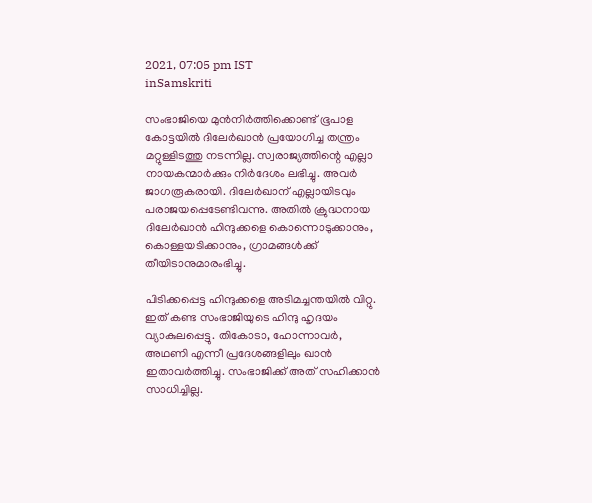2021, 07:05 pm IST
inSamskriti

സംഭാജിയെ മുന്‍നിര്‍ത്തിക്കൊണ്ട് ഭൂപാള കോട്ടയില്‍ ദിലേര്‍ഖാന്‍ പ്രയോഗിച്ച തന്ത്രം മറ്റുള്ളിടത്തു നടന്നില്ല. സ്വരാജ്യത്തിന്റെ എല്ലാ നായകന്മാര്‍ക്കും നിര്‍ദേശം ലഭിച്ചു. അവര്‍ ജാഗരൂകരായി. ദിലേര്‍ഖാന് എല്ലായിടവും പരാജയപ്പെടേണ്ടിവന്നു. അതില്‍ ക്രുദ്ധനായ ദിലേര്‍ഖാന്‍ ഹിന്ദുക്കളെ കൊന്നൊടുക്കാനും, കൊള്ളയടിക്കാനും, ഗ്രാമങ്ങള്‍ക്ക് തീയിടാനുമാരംഭിച്ചു.

പിടിക്കപ്പെട്ട ഹിന്ദുക്കളെ അടിമച്ചന്തയില്‍ വിറ്റു. ഇത് കണ്ട സംഭാജിയുടെ ഹിന്ദു ഹൃദയം വ്യാകുലപ്പെട്ടു. തികോടാ, ഹോന്നാവര്‍, അഥണി എന്നീ പ്രദേശങ്ങളിലും ഖാന്‍ ഇതാവര്‍ത്തിച്ചു. സംഭാജിക്ക് അത് സഹിക്കാന്‍ സാധിച്ചില്ല.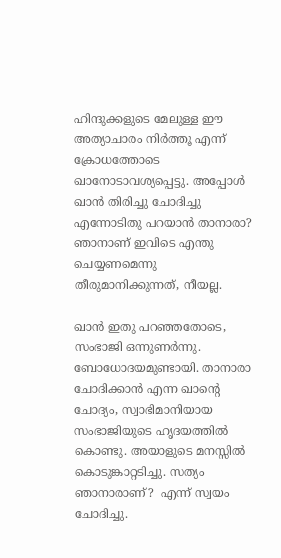ഹിന്ദുക്കളുടെ മേലുള്ള ഈ അത്യാചാരം നിര്‍ത്തൂ എന്ന് ക്രോധത്തോടെ ഖാനോടാവശ്യപ്പെട്ടു. അപ്പോള്‍ ഖാന്‍ തിരിച്ചു ചോദിച്ചു എന്നോടിതു പറയാന്‍ താനാരാ? ഞാനാണ് ഇവിടെ എന്തു ചെയ്യണമെന്നു തീരുമാനിക്കുന്നത്, നീയല്ല.

ഖാന്‍ ഇതു പറഞ്ഞതോടെ, സംഭാജി ഒന്നുണര്‍ന്നു. ബോധോദയമുണ്ടായി. താനാരാ ചോദിക്കാന്‍ എന്ന ഖാന്റെ ചോദ്യം, സ്വാഭിമാനിയായ സംഭാജിയുടെ ഹൃദയത്തില്‍ കൊണ്ടു. അയാളുടെ മനസ്സില്‍ കൊടുങ്കാറ്റടിച്ചു. സത്യം ഞാനാരാണ്?  എന്ന് സ്വയം ചോദിച്ചു.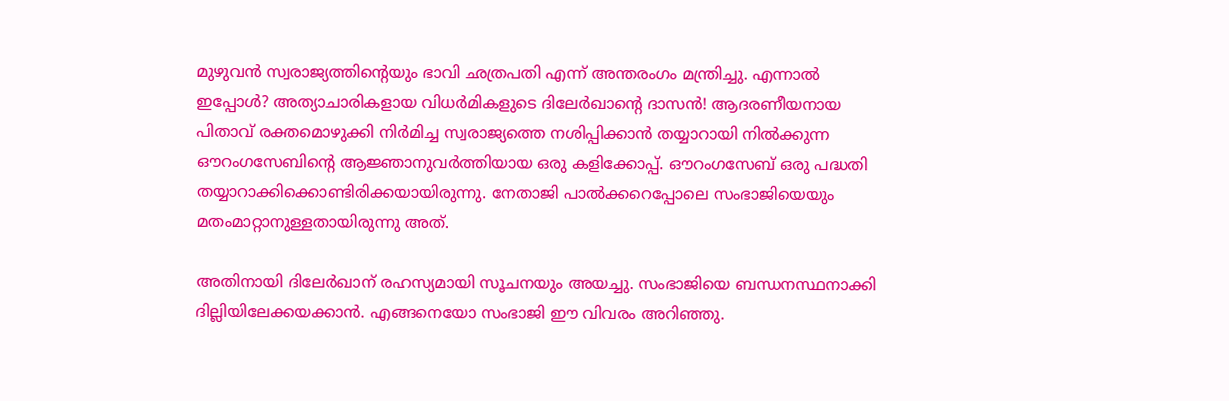മുഴുവന്‍ സ്വരാജ്യത്തിന്റെയും ഭാവി ഛത്രപതി എന്ന് അന്തരംഗം മന്ത്രിച്ചു. എന്നാല്‍ ഇപ്പോള്‍? അത്യാചാരികളായ വിധര്‍മികളുടെ ദിലേര്‍ഖാന്റെ ദാസന്‍! ആദരണീയനായ പിതാവ് രക്തമൊഴുക്കി നിര്‍മിച്ച സ്വരാജ്യത്തെ നശിപ്പിക്കാന്‍ തയ്യാറായി നില്‍ക്കുന്ന ഔറംഗസേബിന്റെ ആജ്ഞാനുവര്‍ത്തിയായ ഒരു കളിക്കോപ്പ്. ഔറംഗസേബ് ഒരു പദ്ധതി തയ്യാറാക്കിക്കൊണ്ടിരിക്കയായിരുന്നു. നേതാജി പാല്‍ക്കറെപ്പോലെ സംഭാജിയെയും മതംമാറ്റാനുള്ളതായിരുന്നു അത്.

അതിനായി ദിലേര്‍ഖാന് രഹസ്യമായി സൂചനയും അയച്ചു. സംഭാജിയെ ബന്ധനസ്ഥനാക്കി ദില്ലിയിലേക്കയക്കാന്‍. എങ്ങനെയോ സംഭാജി ഈ വിവരം അറിഞ്ഞു.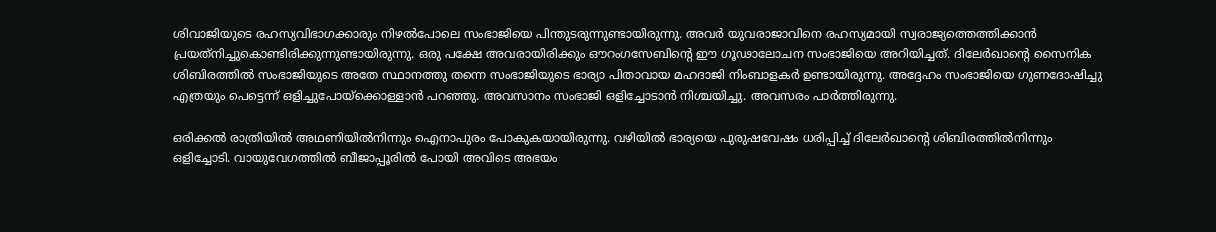ശിവാജിയുടെ രഹസ്യവിഭാഗക്കാരും നിഴല്‍പോലെ സംഭാജിയെ പിന്തുടരുന്നുണ്ടായിരുന്നു. അവര്‍ യുവരാജാവിനെ രഹസ്യമായി സ്വരാജ്യത്തെത്തിക്കാന്‍ പ്രയത്‌നിച്ചുകൊണ്ടിരിക്കുന്നുണ്ടായിരുന്നു. ഒരു പക്ഷേ അവരായിരിക്കും ഔറംഗസേബിന്റെ ഈ ഗൂഢാലോചന സംഭാജിയെ അറിയിച്ചത്. ദിലേര്‍ഖാന്റെ സൈനിക ശിബിരത്തില്‍ സംഭാജിയുടെ അതേ സ്ഥാനത്തു തന്നെ സംഭാജിയുടെ ഭാര്യാ പിതാവായ മഹദാജി നിംബാളകര്‍ ഉണ്ടായിരുന്നു. അദ്ദേഹം സംഭാജിയെ ഗുണദോഷിച്ചു എത്രയും പെട്ടെന്ന് ഒളിച്ചുപോയ്‌ക്കൊള്ളാന്‍ പറഞ്ഞു. അവസാനം സംഭാജി ഒളിച്ചോടാന്‍ നിശ്ചയിച്ചു. അവസരം പാര്‍ത്തിരുന്നു.

ഒരിക്കല്‍ രാത്രിയില്‍ അഥണിയില്‍നിന്നും ഐനാപുരം പോകുകയായിരുന്നു. വഴിയില്‍ ഭാര്യയെ പുരുഷവേഷം ധരിപ്പിച്ച് ദിലേര്‍ഖാന്റെ ശിബിരത്തില്‍നിന്നും ഒളിച്ചോടി. വായുവേഗത്തില്‍ ബീജാപ്പൂരില്‍ പോയി അവിടെ അഭയം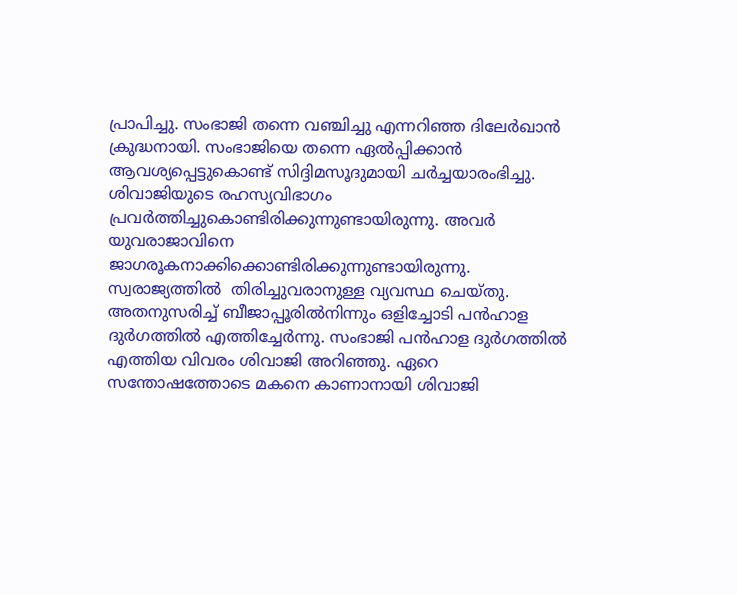പ്രാപിച്ചു. സംഭാജി തന്നെ വഞ്ചിച്ചു എന്നറിഞ്ഞ ദിലേര്‍ഖാന്‍ ക്രുദ്ധനായി. സംഭാജിയെ തന്നെ ഏല്‍പ്പിക്കാന്‍ ആവശ്യപ്പെട്ടുകൊണ്ട് സിദ്ദിമസൂദുമായി ചര്‍ച്ചയാരംഭിച്ചു. ശിവാജിയുടെ രഹസ്യവിഭാഗം പ്രവര്‍ത്തിച്ചുകൊണ്ടിരിക്കുന്നുണ്ടായിരുന്നു. അവര്‍ യുവരാജാവിനെ ജാഗരൂകനാക്കിക്കൊണ്ടിരിക്കുന്നുണ്ടായിരുന്നു. സ്വരാജ്യത്തില്‍  തിരിച്ചുവരാനുള്ള വ്യവസ്ഥ ചെയ്തു. അതനുസരിച്ച് ബീജാപ്പൂരില്‍നിന്നും ഒളിച്ചോടി പന്‍ഹാള ദുര്‍ഗത്തില്‍ എത്തിച്ചേര്‍ന്നു. സംഭാജി പന്‍ഹാള ദുര്‍ഗത്തില്‍ എത്തിയ വിവരം ശിവാജി അറിഞ്ഞു. ഏറെ സന്തോഷത്തോടെ മകനെ കാണാനായി ശിവാജി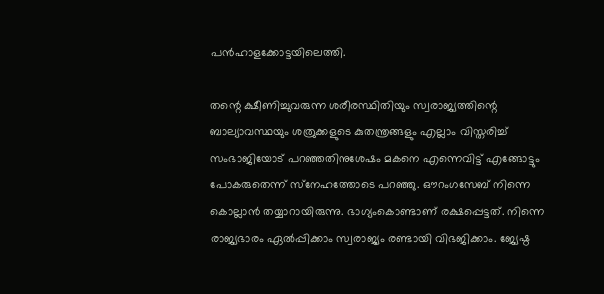പന്‍ഹാളക്കോട്ടയിലെത്തി.

തന്റെ ക്ഷീണിച്ചുവരുന്ന ശരീരസ്ഥിതിയും സ്വരാജ്യത്തിന്റെ ബാല്യാവസ്ഥയും ശത്രുക്കളുടെ കുതന്ത്രങ്ങളും എല്ലാം വിസ്തരിച്ച് സംഭാജിയോട് പറഞ്ഞതിനുശേഷം മകനെ എന്നെവിട്ട് എങ്ങോട്ടും പോകരുതെന്ന് സ്‌നേഹത്തോടെ പറഞ്ഞു. ഔറംഗസേബ് നിന്നെ കൊല്ലാന്‍ തയ്യാറായിരുന്നു. ഭാഗ്യംകൊണ്ടാണ് രക്ഷപ്പെട്ടത്. നിന്നെ രാജ്യഭാരം ഏല്‍പ്പിക്കാം സ്വരാജ്യം രണ്ടായി വിഭജിക്കാം. ജ്യേഷ്ഠ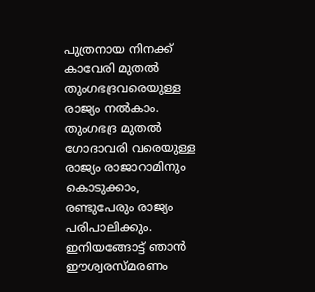പുത്രനായ നിനക്ക് കാവേരി മുതല്‍ തുംഗഭദ്രവരെയുള്ള രാജ്യം നല്‍കാം. തുംഗഭദ്ര മുതല്‍ ഗോദാവരി വരെയുള്ള രാജ്യം രാജാറാമിനും കൊടുക്കാം, രണ്ടുപേരും രാജ്യം പരിപാലിക്കും. ഇനിയങ്ങോട്ട് ഞാന്‍ ഈശ്വരസ്മരണം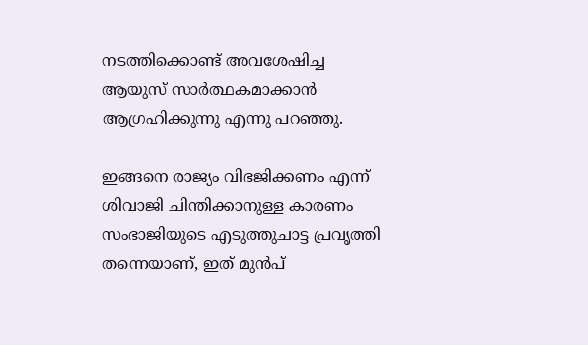നടത്തിക്കൊണ്ട് അവശേഷിച്ച ആയുസ് സാര്‍ത്ഥകമാക്കാന്‍ ആഗ്രഹിക്കുന്നു എന്നു പറഞ്ഞു.

ഇങ്ങനെ രാജ്യം വിഭജിക്കണം എന്ന് ശിവാജി ചിന്തിക്കാനുള്ള കാരണം സംഭാജിയുടെ എടുത്തുചാട്ട പ്രവൃത്തി തന്നെയാണ്, ഇത് മുന്‍പ്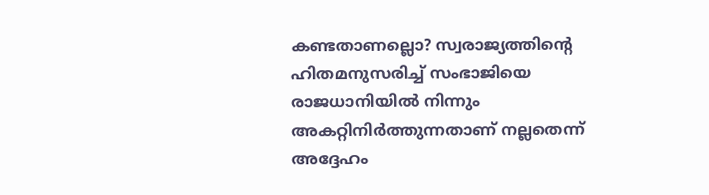കണ്ടതാണല്ലൊ? സ്വരാജ്യത്തിന്റെ ഹിതമനുസരിച്ച് സംഭാജിയെ രാജധാനിയില്‍ നിന്നും അകറ്റിനിര്‍ത്തുന്നതാണ് നല്ലതെന്ന് അദ്ദേഹം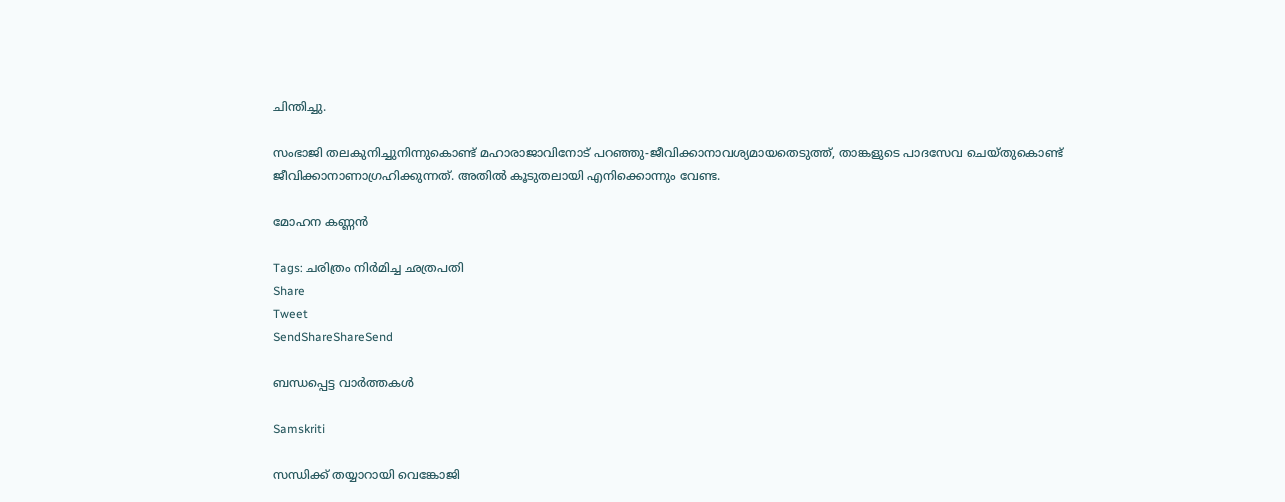ചിന്തിച്ചു.

സംഭാജി തലകുനിച്ചുനിന്നുകൊണ്ട് മഹാരാജാവിനോട് പറഞ്ഞു-ജീവിക്കാനാവശ്യമായതെടുത്ത്, താങ്കളുടെ പാദസേവ ചെയ്തുകൊണ്ട് ജീവിക്കാനാണാഗ്രഹിക്കുന്നത്. അതില്‍ കൂടുതലായി എനിക്കൊന്നും വേണ്ട.

മോഹന കണ്ണന്‍

Tags: ചരിത്രം നിര്‍മിച്ച ഛത്രപതി
Share
Tweet
SendShareShareSend

ബന്ധപ്പെട്ട വാര്‍ത്തകള്‍

Samskriti

സന്ധിക്ക് തയ്യാറായി വെങ്കോജി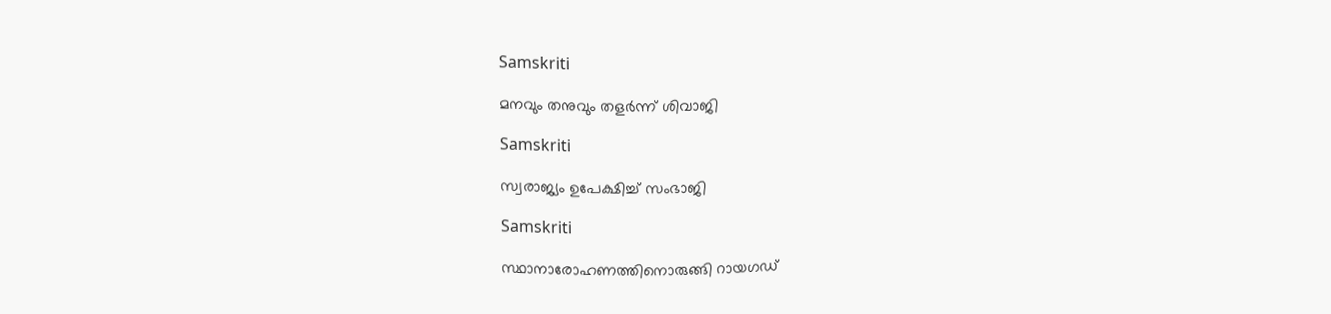Samskriti

മനവും തനുവും തളര്‍ന്ന് ശിവാജി

Samskriti

സ്വരാജ്യം ഉപേക്ഷിച്ച് സംഭാജി

Samskriti

സ്ഥാനാരോഹണത്തിനൊരുങ്ങി റായഗഡ്‌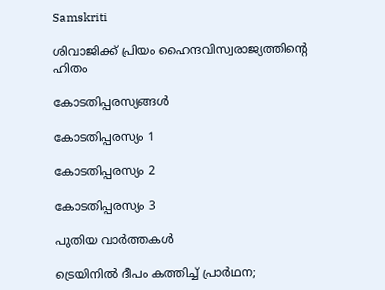Samskriti

ശിവാജിക്ക് പ്രിയം ഹൈന്ദവിസ്വരാജ്യത്തിന്റെ ഹിതം

കോടതിപ്പരസ്യങ്ങള്‍

കോടതിപ്പരസ്യം 1

കോടതിപ്പരസ്യം 2

കോടതിപ്പരസ്യം 3

പുതിയ വാര്‍ത്തകള്‍

ട്രെയിനിൽ ദീപം കത്തിച്ച് പ്രാർഥന;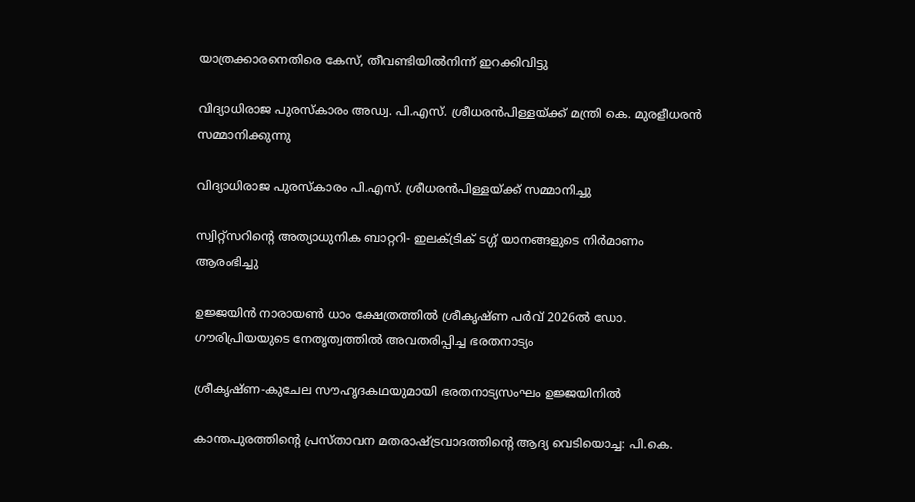യാത്രക്കാരനെതിരെ കേസ്, തീവണ്ടിയിൽനിന്ന് ഇറക്കിവിട്ടു

വിദ്യാധിരാജ പുരസ്‌കാരം അഡ്വ. പി.എസ്. ശ്രീധരന്‍പിള്ളയ്ക്ക് മന്ത്രി കെ. മുരളീധരന്‍ സമ്മാനിക്കുന്നു

വിദ്യാധിരാജ പുരസ്‌കാരം പി.എസ്. ശ്രീധരന്‍പിള്ളയ്‌ക്ക് സമ്മാനിച്ചു

സ്വിറ്റ്സറിന്റെ അത്യാധുനിക ബാറ്ററി- ഇലക്ട്രിക് ടഗ്ഗ് യാനങ്ങളുടെ നിര്‍മാണം ആരംഭിച്ചു

ഉജ്ജയിന്‍ നാരായണ്‍ ധാം ക്ഷേത്രത്തില്‍ ശ്രീകൃഷ്ണ പര്‍വ് 2026ല്‍ ഡോ. ഗൗരിപ്രിയയുടെ നേതൃത്വത്തില്‍ അവതരിപ്പിച്ച ഭരതനാട്യം

ശ്രീകൃഷ്ണ-കുചേല സൗഹൃദകഥയുമായി ഭരതനാട്യസംഘം ഉജ്ജയിനില്‍

കാന്തപുരത്തിന്റെ പ്രസ്താവന മതരാഷ്‌ട്രവാദത്തിന്റെ ആദ്യ വെടിയൊച്ച: പി.കെ.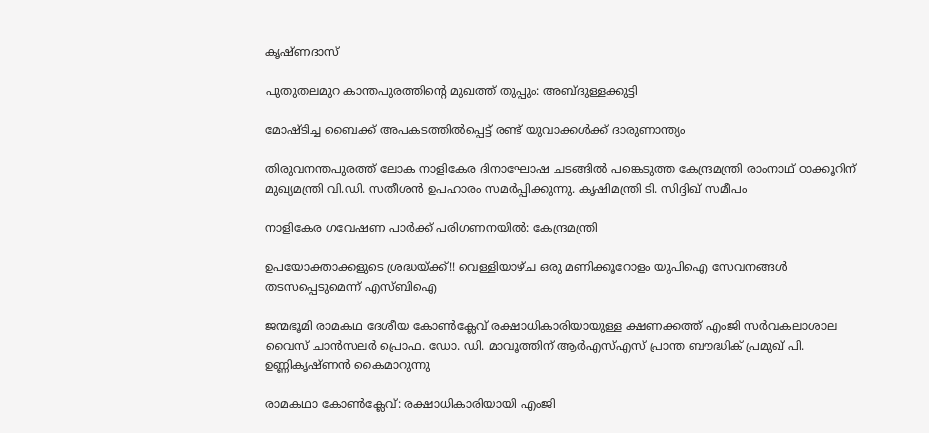കൃഷ്ണദാസ്

പുതുതലമുറ കാന്തപുരത്തിന്റെ മുഖത്ത് തുപ്പും: അബ്ദുള്ളക്കുട്ടി

മോഷ്ടിച്ച ബൈക്ക് അപകടത്തില്‍പ്പെട്ട് രണ്ട് യുവാക്കൾക്ക് ദാരുണാന്ത്യം

തിരുവനന്തപുരത്ത് ലോക നാളികേര ദിനാഘോഷ ചടങ്ങില്‍ പങ്കെടുത്ത കേന്ദ്രമന്ത്രി രാംനാഥ് ഠാക്കൂറിന് മുഖ്യമന്ത്രി വി.ഡി. സതീശന്‍ ഉപഹാരം സമര്‍പ്പിക്കുന്നു. കൃഷിമന്ത്രി ടി. സിദ്ദിഖ് സമീപം

നാളികേര ഗവേഷണ പാര്‍ക്ക് പരിഗണനയില്‍: കേന്ദ്രമന്ത്രി

ഉപയോക്താക്കളുടെ ശ്രദ്ധയ്‌ക്ക്!! വെള്ളിയാഴ്ച ഒരു മണിക്കൂറോളം യുപിഐ സേവനങ്ങൾ തടസപ്പെടുമെന്ന് എസ്ബിഐ

ജന്മഭൂമി രാമകഥ ദേശീയ കോണ്‍ക്ലേവ് രക്ഷാധികാരിയായുള്ള ക്ഷണക്കത്ത് എംജി സര്‍വകലാശാല വൈസ് ചാന്‍സലര്‍ പ്രൊഫ. ഡോ. ഡി. മാവൂത്തിന് ആര്‍എസ്എസ് പ്രാന്ത ബൗദ്ധിക് പ്രമുഖ് പി. ഉണ്ണികൃഷ്ണന്‍ കൈമാറുന്നു

രാമകഥാ കോണ്‍ക്ലേവ്: രക്ഷാധികാരിയായി എംജി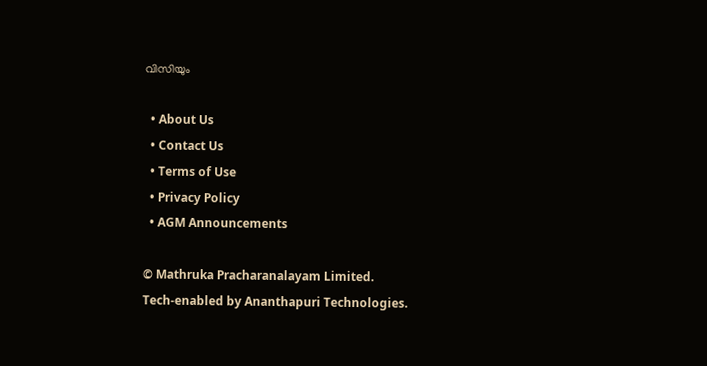വിസിയും

  • About Us
  • Contact Us
  • Terms of Use
  • Privacy Policy
  • AGM Announcements

© Mathruka Pracharanalayam Limited.
Tech-enabled by Ananthapuri Technologies.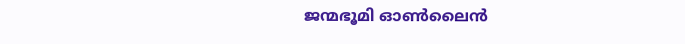ജന്മഭൂമി ഓണ്‍ലൈന്‍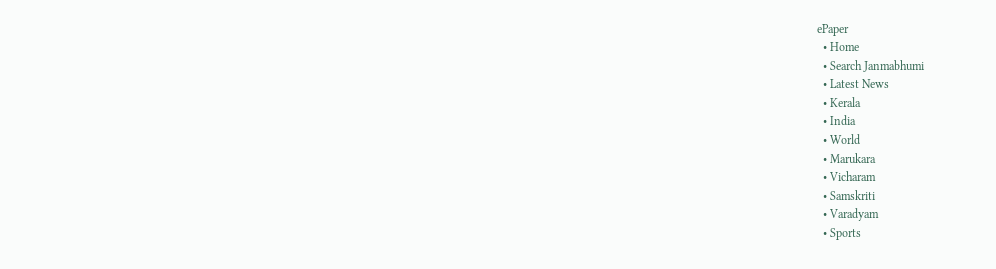ePaper
  • Home
  • Search Janmabhumi
  • Latest News
  • Kerala
  • India
  • World
  • Marukara
  • Vicharam
  • Samskriti
  • Varadyam
  • Sports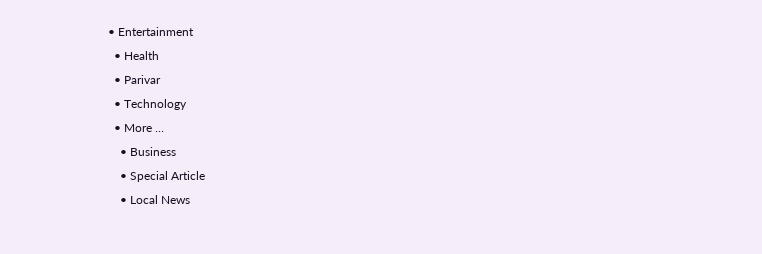• Entertainment
  • Health
  • Parivar
  • Technology
  • More …
    • Business
    • Special Article
    • Local News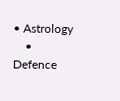• Astrology
    • Defence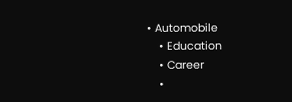• Automobile
    • Education
    • Career
    •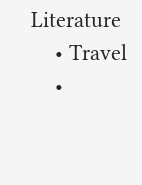Literature
    • Travel
    •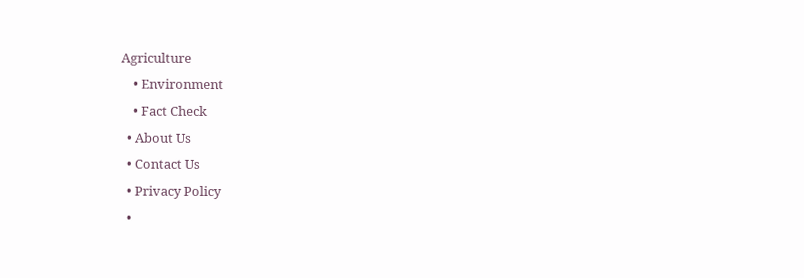Agriculture
    • Environment
    • Fact Check
  • About Us
  • Contact Us
  • Privacy Policy
  •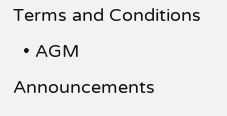Terms and Conditions
  • AGM Announcements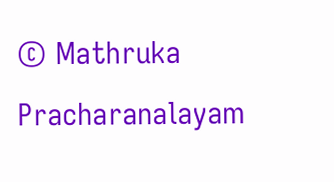© Mathruka Pracharanalayam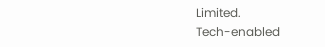Limited.
Tech-enabled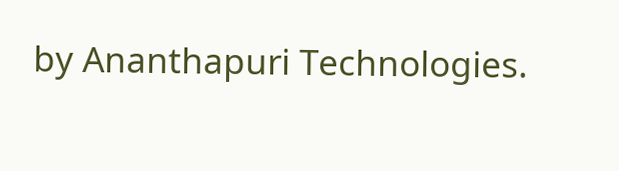by Ananthapuri Technologies.